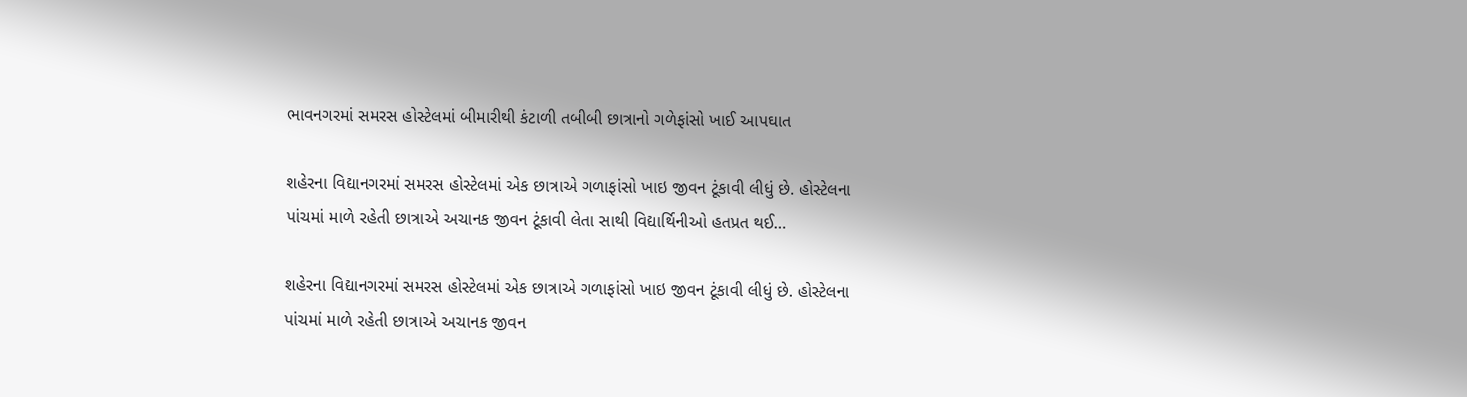ભાવનગરમાં સમરસ હોસ્ટેલમાં બીમારીથી કંટાળી તબીબી છાત્રાનો ગળેફાંસો ખાઈ આપઘાત

શહેરના વિદ્યાનગરમાં સમરસ હોસ્ટેલમાં એક છાત્રાએ ગળાફાંસો ખાઇ જીવન ટૂંકાવી લીધું છે. હોસ્ટેલના પાંચમાં માળે રહેતી છાત્રાએ અચાનક જીવન ટૂંકાવી લેતા સાથી વિદ્યાર્થિનીઓ હતપ્રત થઈ…

શહેરના વિદ્યાનગરમાં સમરસ હોસ્ટેલમાં એક છાત્રાએ ગળાફાંસો ખાઇ જીવન ટૂંકાવી લીધું છે. હોસ્ટેલના પાંચમાં માળે રહેતી છાત્રાએ અચાનક જીવન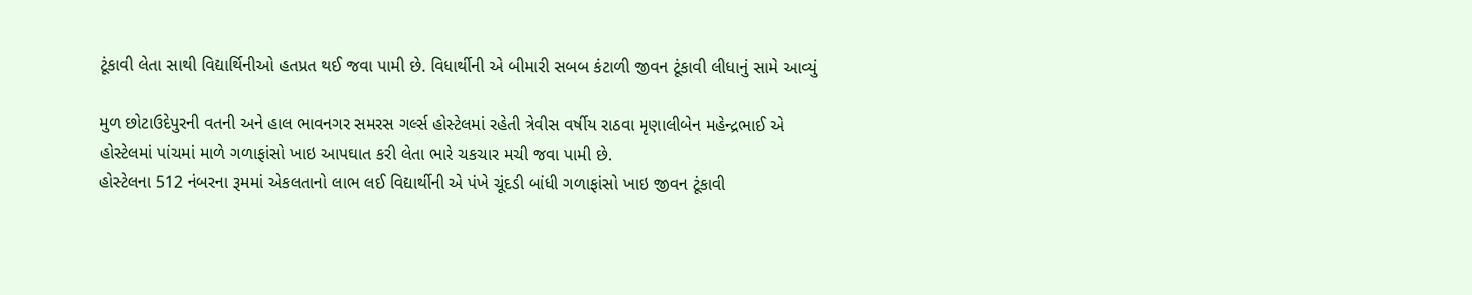ટૂંકાવી લેતા સાથી વિદ્યાર્થિનીઓ હતપ્રત થઈ જવા પામી છે. વિધાર્થીની એ બીમારી સબબ કંટાળી જીવન ટૂંકાવી લીધાનું સામે આવ્યું

મુળ છોટાઉદેપુરની વતની અને હાલ ભાવનગર સમરસ ગર્લ્સ હોસ્ટેલમાં રહેતી ત્રેવીસ વર્ષીય રાઠવા મૃણાલીબેન મહેન્દ્રભાઈ એ હોસ્ટેલમાં પાંચમાં માળે ગળાફાંસો ખાઇ આપઘાત કરી લેતા ભારે ચકચાર મચી જવા પામી છે.
હોસ્ટેલના 512 નંબરના રૂમમાં એકલતાનો લાભ લઈ વિદ્યાર્થીની એ પંખે ચૂંદડી બાંધી ગળાફાંસો ખાઇ જીવન ટૂંકાવી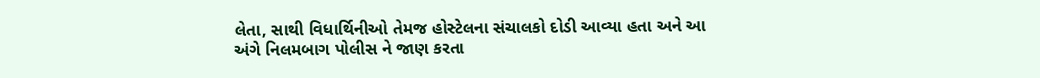લેતા, સાથી વિધાર્થિનીઓ તેમજ હોસ્ટેલના સંચાલકો દોડી આવ્યા હતા અને આ અંગે નિલમબાગ પોલીસ ને જાણ કરતા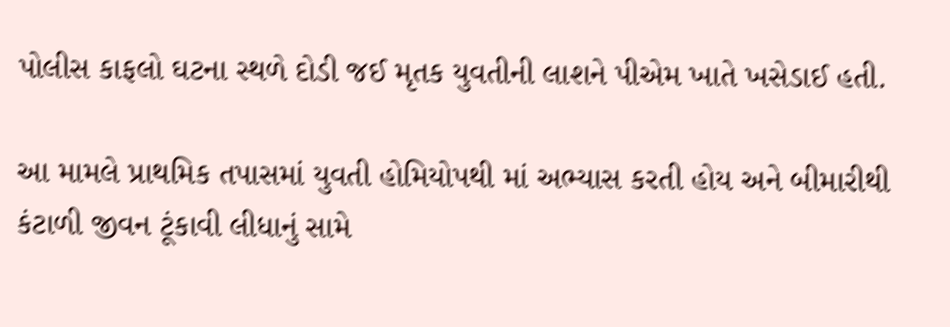પોલીસ કાફલો ઘટના સ્થળે દોડી જઈ મૃતક યુવતીની લાશને પીએમ ખાતે ખસેડાઈ હતી.

આ મામલે પ્રાથમિક તપાસમાં યુવતી હોમિયોપથી માં અભ્યાસ કરતી હોય અને બીમારીથી કંટાળી જીવન ટૂંકાવી લીધાનું સામે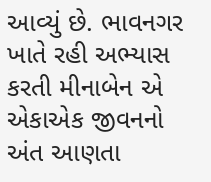આવ્યું છે. ભાવનગર ખાતે રહી અભ્યાસ કરતી મીનાબેન એ એકાએક જીવનનો અંત આણતા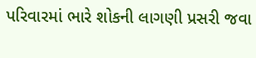પરિવારમાં ભારે શોકની લાગણી પ્રસરી જવા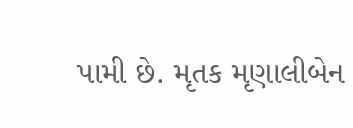પામી છે. મૃતક મૃણાલીબેન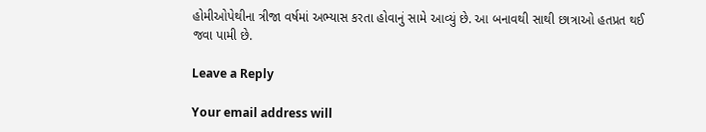હોમીઓપેથીના ત્રીજા વર્ષમાં અભ્યાસ કરતા હોવાનું સામે આવ્યું છે. આ બનાવથી સાથી છાત્રાઓ હતપ્રત થઈ જવા પામી છે.

Leave a Reply

Your email address will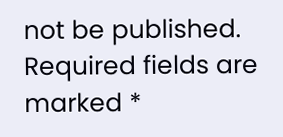not be published. Required fields are marked *